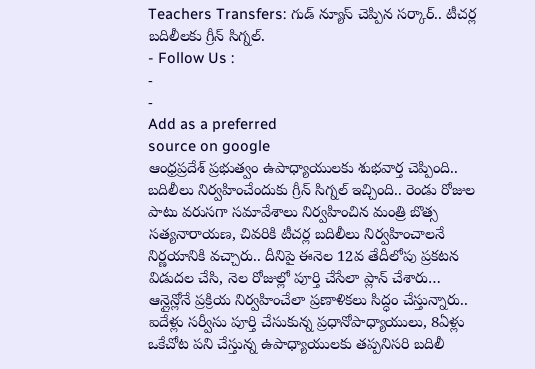Teachers Transfers: గుడ్ న్యూస్ చెప్పిన సర్కార్.. టీచర్ల బదిలీలకు గ్రీన్ సిగ్నల్.
- Follow Us :
-
-
Add as a preferred
source on google
ఆంధ్రప్రదేశ్ ప్రభుత్వం ఉపాధ్యాయులకు శుభవార్త చెప్పింది.. బదిలీలు నిర్వహించేందుకు గ్రీన్ సిగ్నల్ ఇచ్చింది.. రెండు రోజుల పాటు వరుసగా సమావేశాలు నిర్వహించిన మంత్రి బొత్స సత్యనారాయణ, చివరికి టీచర్ల బదిలీలు నిర్వహించాలనే నిర్ణయానికి వచ్చారు.. దీనిపై ఈనెల 12వ తేదీలోపు ప్రకటన విడుదల చేసి, నెల రోజుల్లో పూర్తి చేసేలా ప్లాన్ చేశారు… ఆన్లైన్లోనే ప్రక్రియ నిర్వహించేలా ప్రణాళికలు సిద్ధం చేస్తున్నారు.. ఐదేళ్లు సర్వీసు పూర్తి చేసుకున్న ప్రధానోపాధ్యాయులు, 8ఏళ్లు ఒకేచోట పని చేస్తున్న ఉపాధ్యాయులకు తప్పనిసరి బదిలీ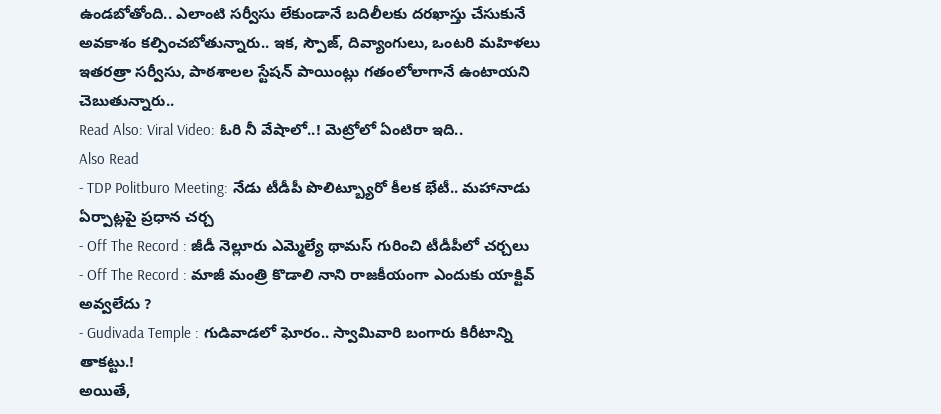ఉండబోతోంది.. ఎలాంటి సర్వీసు లేకుండానే బదిలీలకు దరఖాస్తు చేసుకునే అవకాశం కల్పించబోతున్నారు.. ఇక, స్పౌజ్, దివ్యాంగులు, ఒంటరి మహిళలు ఇతరత్రా సర్వీసు, పాఠశాలల స్టేషన్ పాయింట్లు గతంలోలాగానే ఉంటాయని చెబుతున్నారు..
Read Also: Viral Video: ఓరి నీ వేషాలో..! మెట్రోలో ఏంటిరా ఇది..
Also Read
- TDP Politburo Meeting: నేడు టీడీపీ పొలిట్బ్యూరో కీలక భేటీ.. మహానాడు ఏర్పాట్లపై ప్రధాన చర్చ
- Off The Record : జీడీ నెల్లూరు ఎమ్మెల్యే థామస్ గురించి టీడీపీలో చర్చలు
- Off The Record : మాజీ మంత్రి కొడాలి నాని రాజకీయంగా ఎందుకు యాక్టివ్ అవ్వలేదు ?
- Gudivada Temple : గుడివాడలో ఘోరం.. స్వామివారి బంగారు కిరీటాన్ని తాకట్టు.!
అయితే,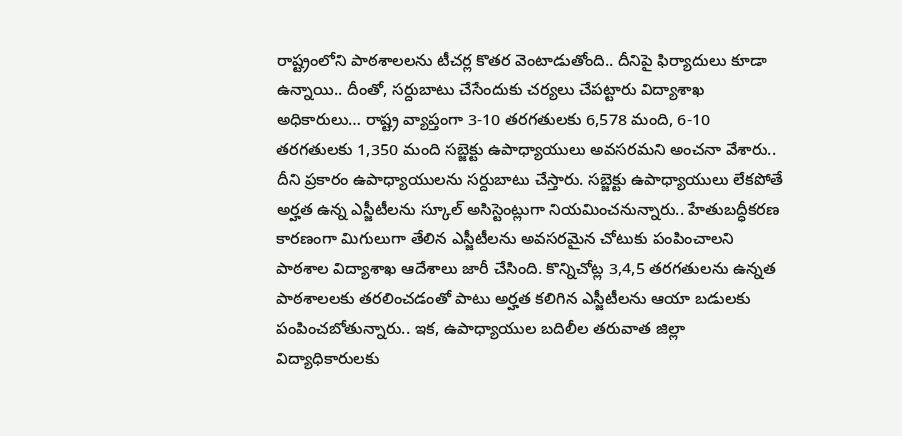రాష్ట్రంలోని పాఠశాలలను టీచర్ల కొతర వెంటాడుతోంది.. దీనిపై ఫిర్యాదులు కూడా ఉన్నాయి.. దీంతో, సర్దుబాటు చేసేందుకు చర్యలు చేపట్టారు విద్యాశాఖ అధికారులు… రాష్ట్ర వ్యాప్తంగా 3-10 తరగతులకు 6,578 మంది, 6-10 తరగతులకు 1,350 మంది సబ్జెక్టు ఉపాధ్యాయులు అవసరమని అంచనా వేశారు.. దీని ప్రకారం ఉపాధ్యాయులను సర్దుబాటు చేస్తారు. సబ్జెక్టు ఉపాధ్యాయులు లేకపోతే అర్హత ఉన్న ఎస్జీటీలను స్కూల్ అసిస్టెంట్లుగా నియమించనున్నారు.. హేతుబద్ధీకరణ కారణంగా మిగులుగా తేలిన ఎస్జీటీలను అవసరమైన చోటుకు పంపించాలని పాఠశాల విద్యాశాఖ ఆదేశాలు జారీ చేసింది. కొన్నిచోట్ల 3,4,5 తరగతులను ఉన్నత పాఠశాలలకు తరలించడంతో పాటు అర్హత కలిగిన ఎస్జీటీలను ఆయా బడులకు పంపించబోతున్నారు.. ఇక, ఉపాధ్యాయుల బదిలీల తరువాత జిల్లా విద్యాధికారులకు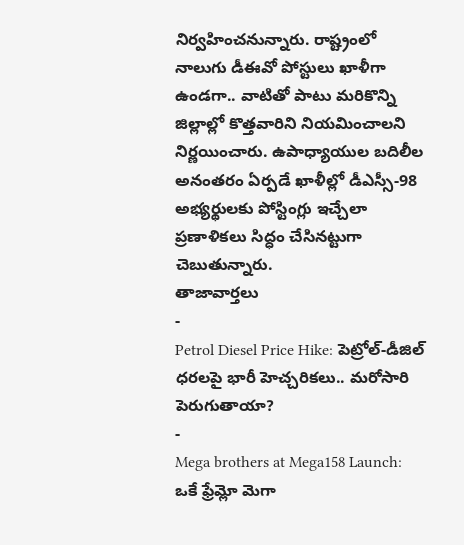నిర్వహించనున్నారు. రాష్ట్రంలో నాలుగు డీఈవో పోస్టులు ఖాళీగా ఉండగా.. వాటితో పాటు మరికొన్ని జిల్లాల్లో కొత్తవారిని నియమించాలని నిర్ణయించారు. ఉపాధ్యాయుల బదిలీల అనంతరం ఏర్పడే ఖాళీల్లో డీఎస్సీ-98 అభ్యర్థులకు పోస్టింగ్లు ఇచ్చేలా ప్రణాళికలు సిద్ధం చేసినట్టుగా చెబుతున్నారు.
తాజావార్తలు
-
Petrol Diesel Price Hike: పెట్రోల్-డీజిల్ ధరలపై భారీ హెచ్చరికలు.. మరోసారి పెరుగుతాయా?
-
Mega brothers at Mega158 Launch: ఒకే ఫ్రేమ్లో మెగా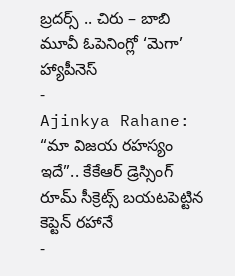బ్రదర్స్ .. చిరు – బాబి మూవీ ఓపెనింగ్లో ‘మెగా’ హ్యాపీనెస్
-
Ajinkya Rahane: “మా విజయ రహస్యం ఇదే”.. కేకేఆర్ డ్రెస్సింగ్ రూమ్ సీక్రెట్స్ బయటపెట్టిన కెప్టెన్ రహానే
-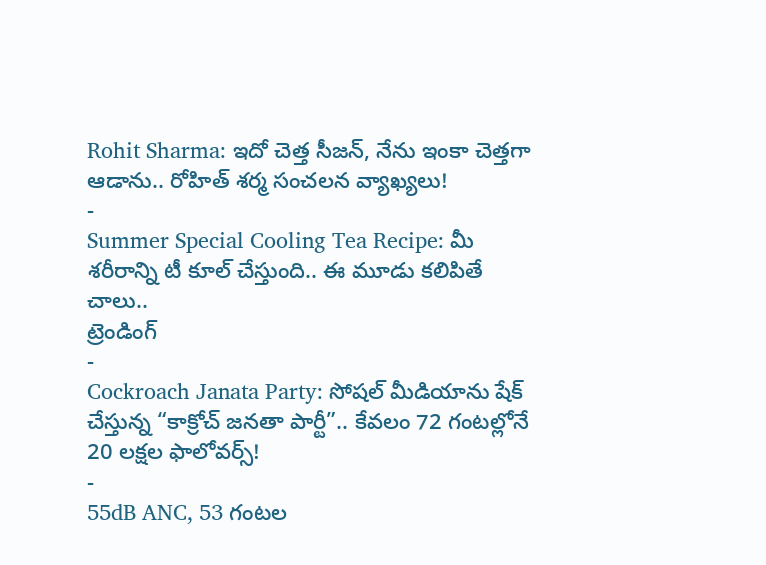Rohit Sharma: ఇదో చెత్త సీజన్, నేను ఇంకా చెత్తగా ఆడాను.. రోహిత్ శర్మ సంచలన వ్యాఖ్యలు!
-
Summer Special Cooling Tea Recipe: మీ శరీరాన్ని టీ కూల్ చేస్తుంది.. ఈ మూడు కలిపితే చాలు..
ట్రెండింగ్
-
Cockroach Janata Party: సోషల్ మీడియాను షేక్ చేస్తున్న “కాక్రోచ్ జనతా పార్టీ”.. కేవలం 72 గంటల్లోనే 20 లక్షల ఫాలోవర్స్!
-
55dB ANC, 53 గంటల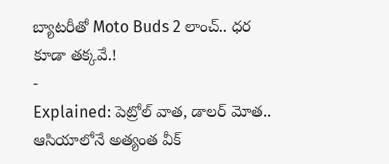బ్యాటరీతో Moto Buds 2 లాంచ్.. ధర కూడా తక్కవే.!
-
Explained: పెట్రోల్ వాత, డాలర్ మోత.. ఆసియాలోనే అత్యంత వీక్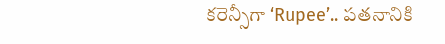కరెన్సీగా ‘Rupee’.. పతనానికి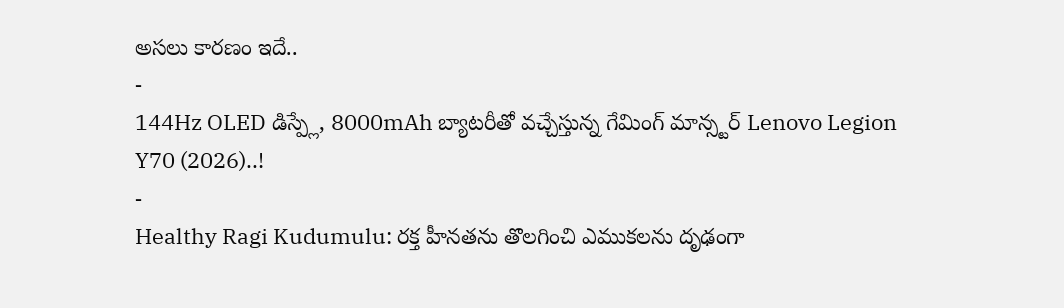అసలు కారణం ఇదే..
-
144Hz OLED డిస్ప్లే, 8000mAh బ్యాటరీతో వచ్చేస్తున్న గేమింగ్ మాన్స్టర్ Lenovo Legion Y70 (2026)..!
-
Healthy Ragi Kudumulu: రక్త హీనతను తొలగించి ఎముకలను దృఢంగా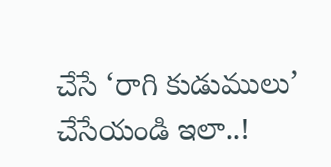చేసే ‘రాగి కుడుములు’ చేసేయండి ఇలా..!